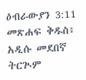ዕብራውያን 3:11 መጽሐፍ ቅዱስ፥ አዲሱ መደበኛ ትርጒም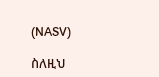(NASV)

ስለዚህ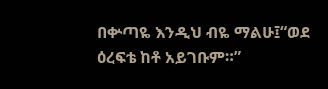በቍጣዬ እንዲህ ብዬ ማልሁ፤“ወደ ዕረፍቴ ከቶ አይገቡም።”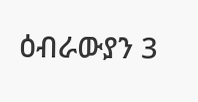ዕብራውያን 3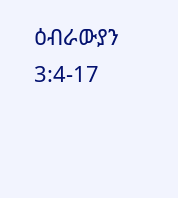ዕብራውያን 3:4-17